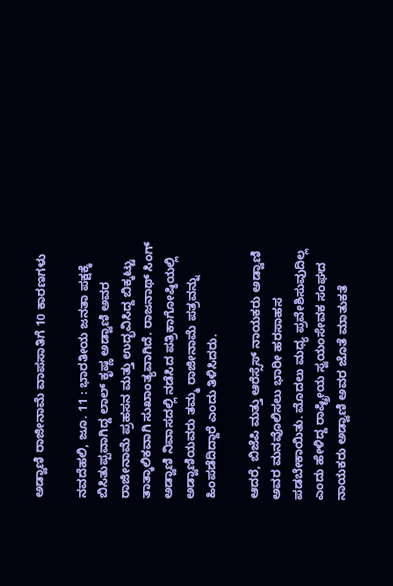ಅಡ್ವಾಣಿ ರಾಜೀನಾಮೆ ವಾಪಸಾತಿಗೆ 10 ಕಾರಣಗಳು

ನವದೆಹಲಿ, ಜೂ. 11 : ಭಾರತೀಯ ಜನತಾ ಪಕ್ಷಕ್ಕೆ ಬಿಸಿತುಪ್ಪವಾಗಿದ್ದ ಲಾಲ್ ಕೃಷ್ಣ ಅಡ್ವಾಣಿ ಅವರ ರಾಜೀನಾಮೆ ಪ್ರಹಸನ ಮತ್ತು ಉದ್ಭವಿಸಿದ್ದ ಬಿಕ್ಕಟ್ಟು ತಾತ್ಕಾಲಿಕವಾಗಿ ಸುಖಾಂತ್ಯವಾಗಿದೆ. ರಾಜನಾಥ್ ಸಿಂಗ್ ಅಡ್ವಾಣಿ ನಿವಾಸದಲ್ಲಿ ನಡೆಸಿದ ಪತ್ರಿಕಾಗೋಷ್ಠಿಯಲ್ಲಿ ಅಡ್ವಾಣಿಯವರು ತಮ್ಮ ರಾಜೀನಾಮೆ ಪತ್ರವನ್ನು ಹಿಂಪಡೆದಿದ್ದಾರೆ ಎಂದು ತಿಳಿಸಿದರು.

ಆದರೆ, ಬಿಜೆಪಿ ಮತ್ತು ಆರೆಸ್ಸೆಸ್ ನಾಯಕರು ಅಡ್ವಾಣಿ ಅವರ ಮನವೊಲಿಸಲು ಭಾರೀ ಹರಸಾಹಸ ಪಡಬೇಕಾಯಿತು. ಮೊದಲು ಮಧ್ಯ ಪ್ರವೇಶಿಸುವುದಿಲ್ಲ ಎಂದು ಹೇಳಿದ್ದ ರಾಷ್ಟ್ರೀಯ ಸ್ವಯಂಸೇವಕ ಸಂಘದ ನಾಯಕರು ಅಡ್ವಾಣಿ ಅವರ ಜೊತೆ ಮಾತುಕತೆ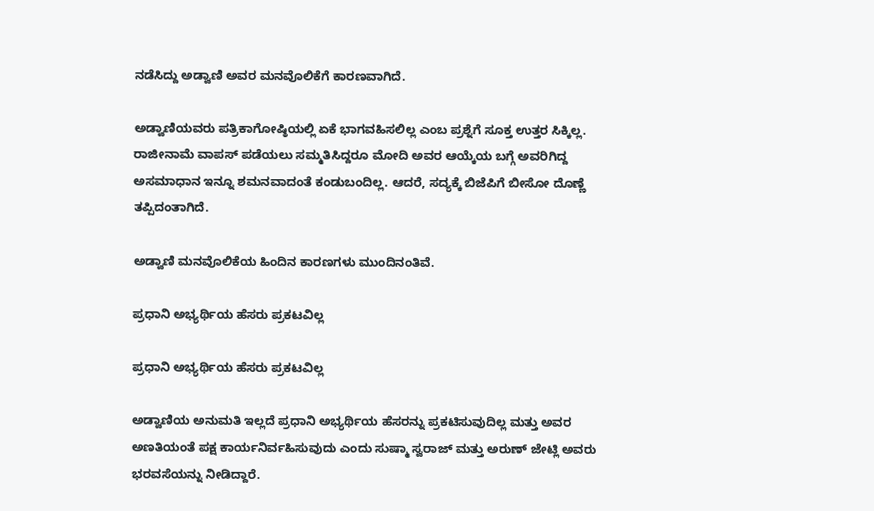ನಡೆಸಿದ್ದು ಅಡ್ವಾಣಿ ಅವರ ಮನವೊಲಿಕೆಗೆ ಕಾರಣವಾಗಿದೆ.

ಅಡ್ವಾಣಿಯವರು ಪತ್ರಿಕಾಗೋಷ್ಠಿಯಲ್ಲಿ ಏಕೆ ಭಾಗವಹಿಸಲಿಲ್ಲ ಎಂಬ ಪ್ರಶ್ನೆಗೆ ಸೂಕ್ತ ಉತ್ತರ ಸಿಕ್ಕಿಲ್ಲ. ರಾಜೀನಾಮೆ ವಾಪಸ್ ಪಡೆಯಲು ಸಮ್ಮತಿಸಿದ್ದರೂ ಮೋದಿ ಅವರ ಆಯ್ಕೆಯ ಬಗ್ಗೆ ಅವರಿಗಿದ್ದ ಅಸಮಾಧಾನ ಇನ್ನೂ ಶಮನವಾದಂತೆ ಕಂಡುಬಂದಿಲ್ಲ. ಆದರೆ, ಸದ್ಯಕ್ಕೆ ಬಿಜೆಪಿಗೆ ಬೀಸೋ ದೊಣ್ಣೆ ತಪ್ಪಿದಂತಾಗಿದೆ.

ಅಡ್ವಾಣಿ ಮನವೊಲಿಕೆಯ ಹಿಂದಿನ ಕಾರಣಗಳು ಮುಂದಿನಂತಿವೆ.

ಪ್ರಧಾನಿ ಅಭ್ಯರ್ಥಿಯ ಹೆಸರು ಪ್ರಕಟವಿಲ್ಲ

ಪ್ರಧಾನಿ ಅಭ್ಯರ್ಥಿಯ ಹೆಸರು ಪ್ರಕಟವಿಲ್ಲ

ಅಡ್ವಾಣಿಯ ಅನುಮತಿ ಇಲ್ಲದೆ ಪ್ರಧಾನಿ ಅಭ್ಯರ್ಥಿಯ ಹೆಸರನ್ನು ಪ್ರಕಟಿಸುವುದಿಲ್ಲ ಮತ್ತು ಅವರ ಅಣತಿಯಂತೆ ಪಕ್ಷ ಕಾರ್ಯನಿರ್ವಹಿಸುವುದು ಎಂದು ಸುಷ್ಮಾ ಸ್ವರಾಜ್ ಮತ್ತು ಅರುಣ್ ಜೇಟ್ಲಿ ಅವರು ಭರವಸೆಯನ್ನು ನೀಡಿದ್ದಾರೆ.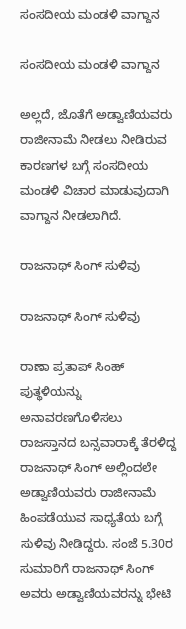ಸಂಸದೀಯ ಮಂಡಳಿ ವಾಗ್ದಾನ

ಸಂಸದೀಯ ಮಂಡಳಿ ವಾಗ್ದಾನ

ಅಲ್ಲದೆ, ಜೊತೆಗೆ ಅಡ್ವಾಣಿಯವರು ರಾಜೀನಾಮೆ ನೀಡಲು ನೀಡಿರುವ ಕಾರಣಗಳ ಬಗ್ಗೆ ಸಂಸದೀಯ ಮಂಡಳಿ ವಿಚಾರ ಮಾಡುವುದಾಗಿ ವಾಗ್ದಾನ ನೀಡಲಾಗಿದೆ.

ರಾಜನಾಥ್ ಸಿಂಗ್ ಸುಳಿವು

ರಾಜನಾಥ್ ಸಿಂಗ್ ಸುಳಿವು

ರಾಣಾ ಪ್ರತಾಪ್ ಸಿಂಹ್ ಪುತ್ಥಳಿಯನ್ನು ಅನಾವರಣಗೊಳಿಸಲು ರಾಜಸ್ತಾನದ ಬನ್ಸವಾರಾಕ್ಕೆ ತೆರಳಿದ್ದ ರಾಜನಾಥ್ ಸಿಂಗ್ ಅಲ್ಲಿಂದಲೇ ಅಡ್ವಾಣಿಯವರು ರಾಜೀನಾಮೆ ಹಿಂಪಡೆಯುವ ಸಾಧ್ಯತೆಯ ಬಗ್ಗೆ ಸುಳಿವು ನೀಡಿದ್ದರು. ಸಂಜೆ 5.30ರ ಸುಮಾರಿಗೆ ರಾಜನಾಥ್ ಸಿಂಗ್ ಅವರು ಅಡ್ವಾಣಿಯವರನ್ನು ಭೇಟಿ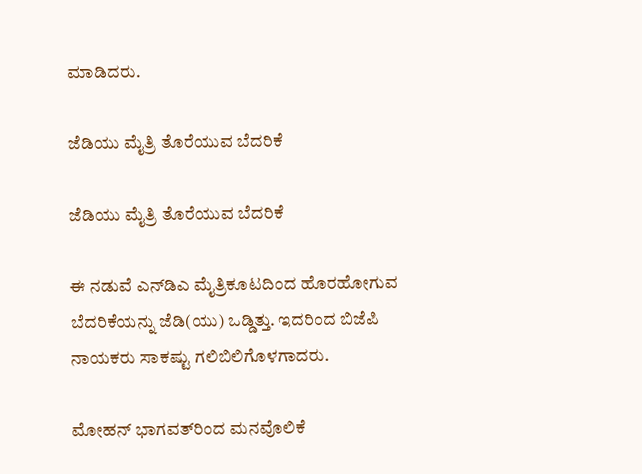ಮಾಡಿದರು.

ಜೆಡಿಯು ಮೈತ್ರಿ ತೊರೆಯುವ ಬೆದರಿಕೆ

ಜೆಡಿಯು ಮೈತ್ರಿ ತೊರೆಯುವ ಬೆದರಿಕೆ

ಈ ನಡುವೆ ಎನ್‌ಡಿಎ ಮೈತ್ರಿಕೂಟದಿಂದ ಹೊರಹೋಗುವ ಬೆದರಿಕೆಯನ್ನು ಜೆಡಿ(ಯು) ಒಡ್ಡಿತ್ತು. ಇದರಿಂದ ಬಿಜೆಪಿ ನಾಯಕರು ಸಾಕಷ್ಟು ಗಲಿಬಿಲಿಗೊಳಗಾದರು.

ಮೋಹನ್ ಭಾಗವತ್‌ರಿಂದ ಮನವೊಲಿಕೆ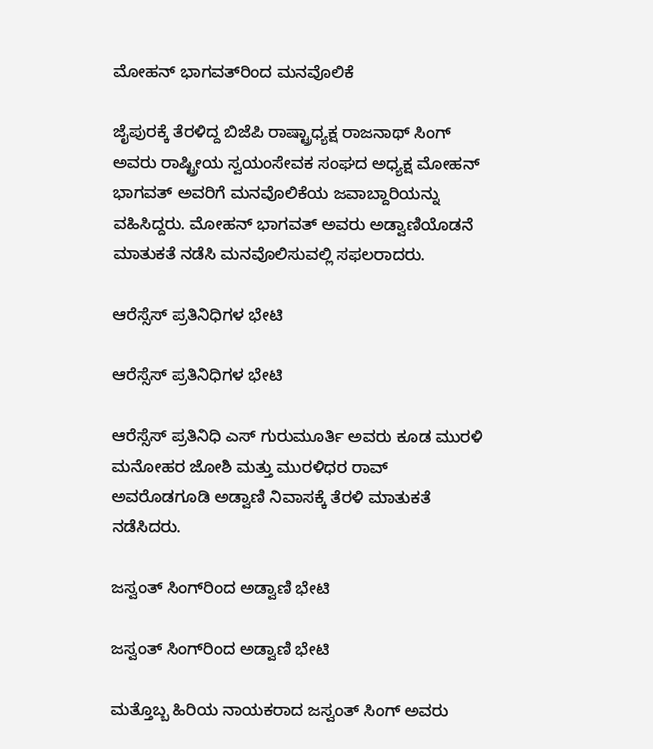ಮೋಹನ್ ಭಾಗವತ್‌ರಿಂದ ಮನವೊಲಿಕೆ

ಜೈಪುರಕ್ಕೆ ತೆರಳಿದ್ದ ಬಿಜೆಪಿ ರಾಷ್ಟ್ರಾಧ್ಯಕ್ಷ ರಾಜನಾಥ್ ಸಿಂಗ್ ಅವರು ರಾಷ್ಟ್ರೀಯ ಸ್ವಯಂಸೇವಕ ಸಂಘದ ಅಧ್ಯಕ್ಷ ಮೋಹನ್ ಭಾಗವತ್ ಅವರಿಗೆ ಮನವೊಲಿಕೆಯ ಜವಾಬ್ದಾರಿಯನ್ನು ವಹಿಸಿದ್ದರು. ಮೋಹನ್ ಭಾಗವತ್ ಅವರು ಅಡ್ವಾಣಿಯೊಡನೆ ಮಾತುಕತೆ ನಡೆಸಿ ಮನವೊಲಿಸುವಲ್ಲಿ ಸಫಲರಾದರು.

ಆರೆಸ್ಸೆಸ್ ಪ್ರತಿನಿಧಿಗಳ ಭೇಟಿ

ಆರೆಸ್ಸೆಸ್ ಪ್ರತಿನಿಧಿಗಳ ಭೇಟಿ

ಆರೆಸ್ಸೆಸ್ ಪ್ರತಿನಿಧಿ ಎಸ್ ಗುರುಮೂರ್ತಿ ಅವರು ಕೂಡ ಮುರಳಿ ಮನೋಹರ ಜೋಶಿ ಮತ್ತು ಮುರಳಿಧರ ರಾವ್ ಅವರೊಡಗೂಡಿ ಅಡ್ವಾಣಿ ನಿವಾಸಕ್ಕೆ ತೆರಳಿ ಮಾತುಕತೆ ನಡೆಸಿದರು.

ಜಸ್ವಂತ್ ಸಿಂಗ್‌ರಿಂದ ಅಡ್ವಾಣಿ ಭೇಟಿ

ಜಸ್ವಂತ್ ಸಿಂಗ್‌ರಿಂದ ಅಡ್ವಾಣಿ ಭೇಟಿ

ಮತ್ತೊಬ್ಬ ಹಿರಿಯ ನಾಯಕರಾದ ಜಸ್ವಂತ್ ಸಿಂಗ್ ಅವರು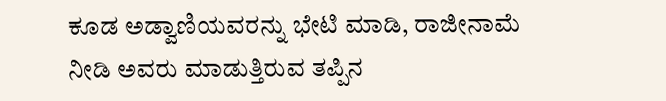ಕೂಡ ಅಡ್ವಾಣಿಯವರನ್ನು ಭೇಟಿ ಮಾಡಿ, ರಾಜೀನಾಮೆ ನೀಡಿ ಅವರು ಮಾಡುತ್ತಿರುವ ತಪ್ಪಿನ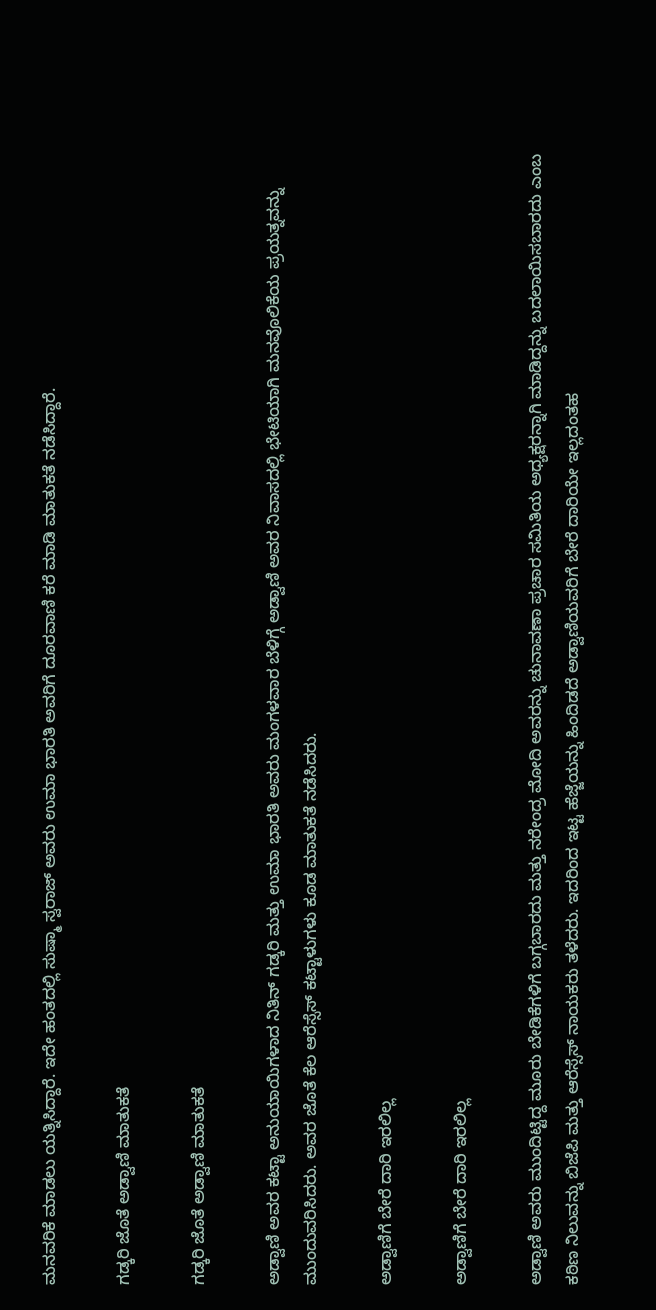ಮನವರಿಕೆ ಮಾಡಲು ಯತ್ನಿಸಿದ್ದಾರೆ. ಇದೇ ಹಂತದಲ್ಲಿ ಸುಷ್ಮಾ ಸ್ವರಾಜ್ ಅವರು ಉಮಾ ಭಾರತಿ ಅವರಿಗೆ ದೂರವಾಣಿ ಕರೆ ಮಾಡಿ ಮಾತುಕತೆ ನಡೆಸಿದ್ದಾರೆ.

ಗಡ್ಕರಿ ಜೊತೆ ಅಡ್ವಾಣಿ ಮಾತುಕತೆ

ಗಡ್ಕರಿ ಜೊತೆ ಅಡ್ವಾಣಿ ಮಾತುಕತೆ

ಅಡ್ವಾಣಿ ಅವರ ಕಟ್ಟಾ ಅನುಯಾಯಿಗಳಾದ ನಿತಿನ್ ಗಡ್ಕರಿ ಮತ್ತು ಉಮಾ ಭಾರತಿ ಅವರು ಮಂಗಳವಾರ ಬೆಳಿಗ್ಗೆ ಅಡ್ವಾಣಿ ಅವರ ನಿವಾಸದಲ್ಲಿ ಭೇಟಿಯಾಗಿ ಮನವೊಲಿಕೆಯ ಪ್ರಯತ್ನವನ್ನು ಮುಂದುವರಿಸಿದರು. ಅವರ ಜೊತೆ ಕೆಲ ಆರೆಸ್ಸೆಸ್ ಕಟ್ಟಾಳುಗಳು ಕೂಡ ಮಾತುಕತೆ ನಡೆಸಿದರು.

ಅಡ್ವಾಣಿಗೆ ಬೇರೆ ದಾರಿ ಇರಲಿಲ್ಲ

ಅಡ್ವಾಣಿಗೆ ಬೇರೆ ದಾರಿ ಇರಲಿಲ್ಲ

ಅಡ್ವಾಣಿ ಅವರು ಮುಂದಿಟ್ಟಿದ್ದ ಮೂರು ಬೇಡಿಕೆಗಳಿಗೆ ಬಗ್ಗಬಾರದು ಮತ್ತು ನರೇಂದ್ರ ಮೋದಿ ಅವರನ್ನು ಚುನಾವಣಾ ಪ್ರಚಾರ ಸಮಿತಿಯ ಅಧ್ಯಕ್ಷರನ್ನಾಗಿ ಮಾಡಿದ್ದನ್ನು ಬದಲಾಯಿಸಬಾರದು ಎಂಬ ಕಠಿಣ ನಿಲುವನ್ನು ಬಿಜೆಪಿ ಮತ್ತು ಆರೆಸ್ಸೆಸ್ ನಾಯಕರು ತಳೆದರು. ಇದರಿಂದ ಇಟ್ಟ ಹೆಜ್ಜೆಯನ್ನು ಹಿಂದಿಡದೆ ಅಡ್ವಾಣಿಯವರಿಗೆ ಬೇರೆ ದಾರಿಯೇ ಇಲ್ಲದಂತಹ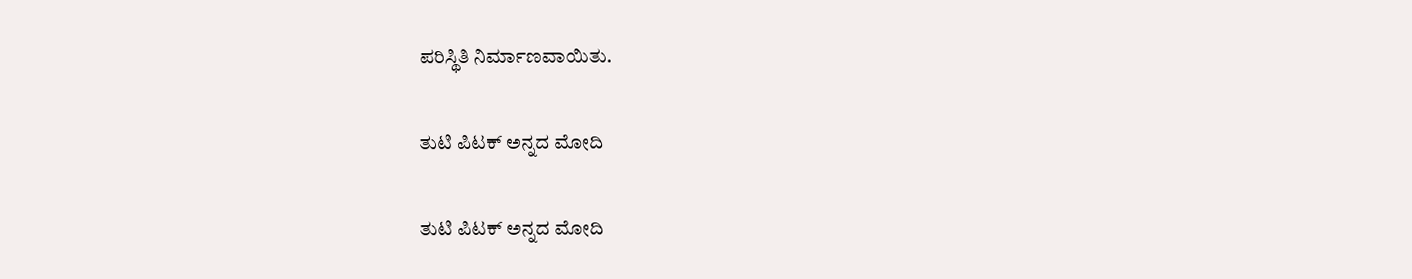ಪರಿಸ್ಥಿತಿ ನಿರ್ಮಾಣವಾಯಿತು.

ತುಟಿ ಪಿಟಕ್ ಅನ್ನದ ಮೋದಿ

ತುಟಿ ಪಿಟಕ್ ಅನ್ನದ ಮೋದಿ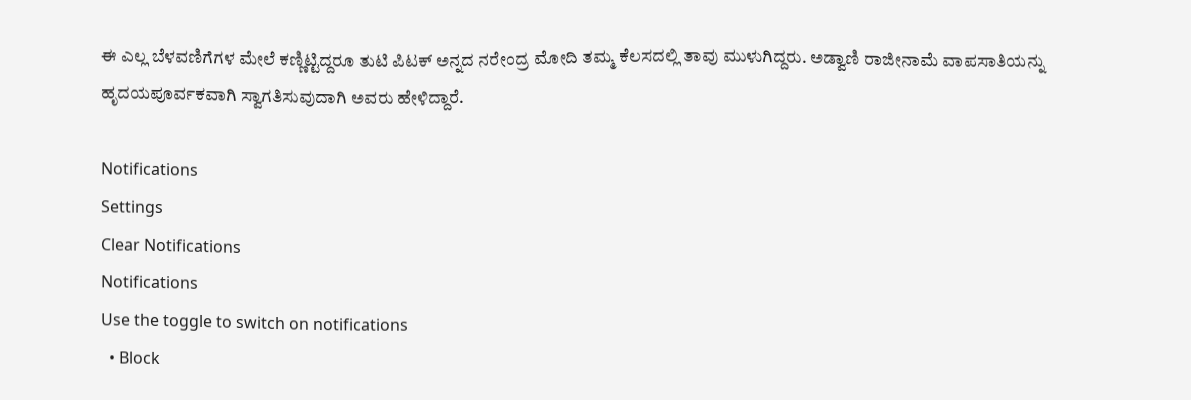ಈ ಎಲ್ಲ ಬೆಳವಣಿಗೆಗಳ ಮೇಲೆ ಕಣ್ಣಿಟ್ಟಿದ್ದರೂ ತುಟಿ ಪಿಟಕ್ ಅನ್ನದ ನರೇಂದ್ರ ಮೋದಿ ತಮ್ಮ ಕೆಲಸದಲ್ಲಿ ತಾವು ಮುಳುಗಿದ್ದರು. ಅಡ್ವಾಣಿ ರಾಜೀನಾಮೆ ವಾಪಸಾತಿಯನ್ನು ಹೃದಯಪೂರ್ವಕವಾಗಿ ಸ್ವಾಗತಿಸುವುದಾಗಿ ಅವರು ಹೇಳಿದ್ದಾರೆ.

Notifications
Settings
Clear Notifications
Notifications
Use the toggle to switch on notifications
  • Block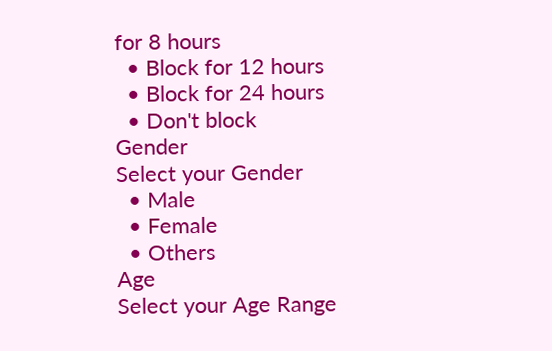for 8 hours
  • Block for 12 hours
  • Block for 24 hours
  • Don't block
Gender
Select your Gender
  • Male
  • Female
  • Others
Age
Select your Age Range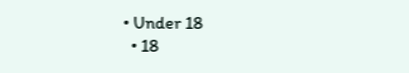• Under 18
  • 18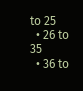to 25
  • 26 to 35
  • 36 to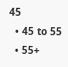45
  • 45 to 55
  • 55+